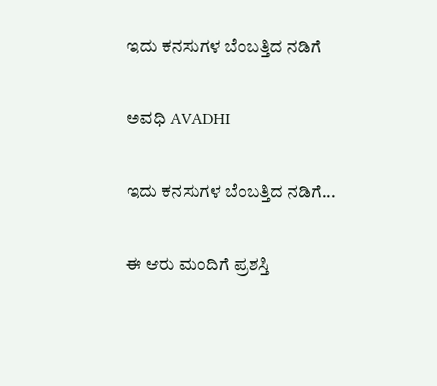ಇದು ಕನಸುಗಳ ಬೆಂಬತ್ತಿದ ನಡಿಗೆ‍

ಅವಧಿ AVADHI

ಇದು ಕನಸುಗಳ ಬೆಂಬತ್ತಿದ ನಡಿಗೆ...

ಈ ಆರು ಮಂದಿಗೆ ಪ್ರಶಸ್ತಿ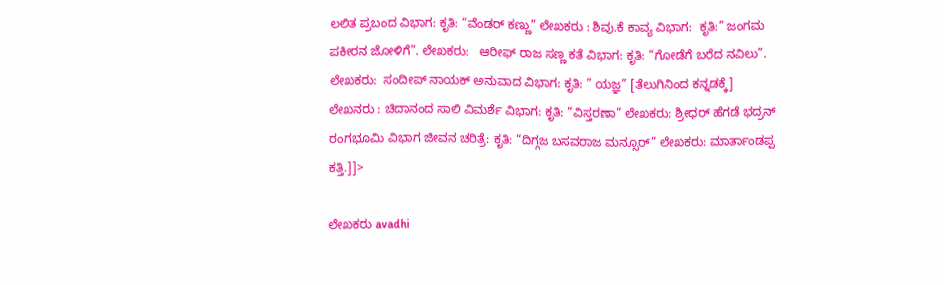ಲಲಿತ ಪ್ರಬಂದ ವಿಭಾಗ: ಕೃತಿ: “ವೆಂಡರ್ ಕಣ್ಣು” ಲೇಖಕರು : ಶಿವು.ಕೆ ಕಾವ್ಯ ವಿಭಾಗ:  ಕೃತಿ:” ಜಂಗಮ ಪಕೀರನ ಜೋಳಿಗೆ”. ಲೇಖಕರು:   ಆರೀಫ್ ರಾಜ ಸಣ್ಣ ಕತೆ ವಿಭಾಗ: ಕೃತಿ: “ಗೋಡೆಗೆ ಬರೆದ ನವಿಲು”.  ಲೇಖಕರು:  ಸಂದೀಪ್ ನಾಯಕ್ ಅನುವಾದ ವಿಭಾಗ: ಕೃತಿ: ” ಯಜ್ಞ” [ತೆಲುಗಿನಿಂದ ಕನ್ನಡಕ್ಕೆ] ಲೇಖನರು : ಚಿದಾನಂದ ಸಾಲಿ ವಿಮರ್ಶೆ ವಿಭಾಗ: ಕೃತಿ: “ವಿಸ್ತರಣಾ” ಲೇಖಕರು: ಶ್ರೀಧರ್ ಹೆಗಡೆ ಭದ್ರನ್ ರಂಗಭೂಮಿ ವಿಭಾಗ ಜೀವನ ಚರಿತ್ರೆ: ಕೃತಿ: “ದಿಗ್ಗಜ ಬಸವರಾಜ ಮನ್ಸೂರ್” ಲೇಖಕರು: ಮಾರ್ತಾಂಡಪ್ಪ ಕತ್ತಿ.]]>

ಲೇಖಕರು avadhi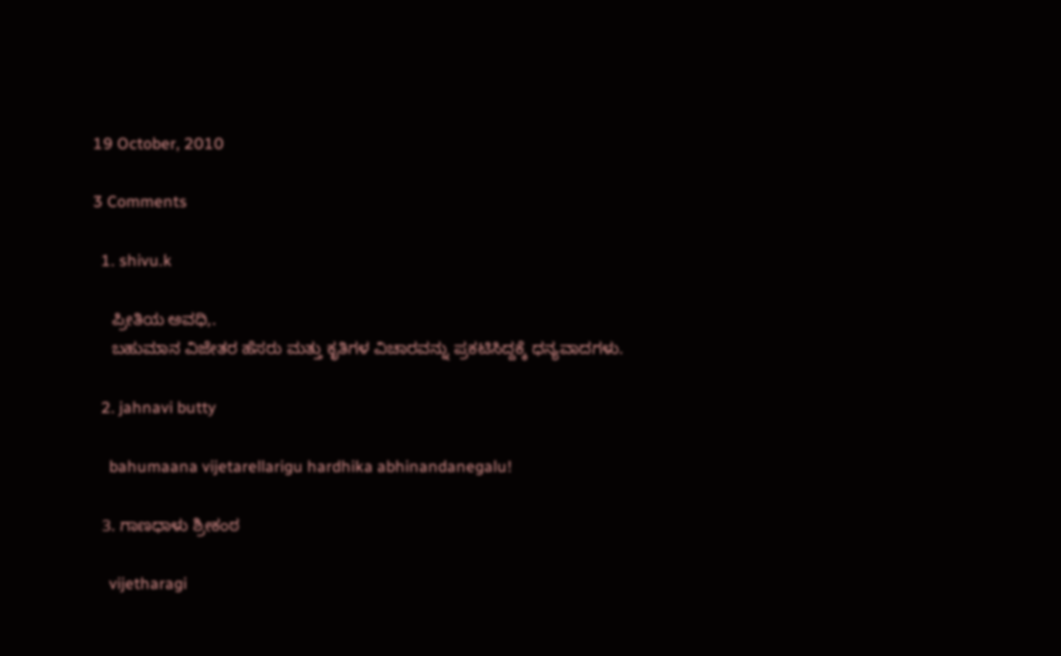19 October, 2010

3 Comments

  1. shivu.k

    ಪ್ರೀತಿಯ ಅವಧಿ,.
    ಬಹುಮಾನ ವಿಜೇತರ ಹೆಸರು ಮತ್ತು ಕೃತಿಗಳ ವಿಚಾರವನ್ನು ಪ್ರಕಟಿಸಿದ್ದಕ್ಕೆ ಧನ್ಯವಾದಗಳು.

  2. jahnavi butty

    bahumaana vijetarellarigu hardhika abhinandanegalu!

  3. ಗಾಣಧಾಳು ಶ್ರೀಕಂಠ

    vijetharagi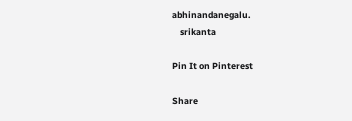abhinandanegalu.
    srikanta

Pin It on Pinterest

Share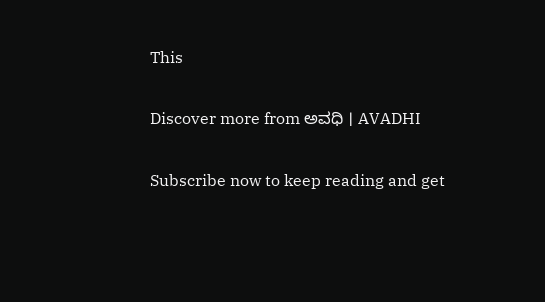This

Discover more from ಅವಧಿ । AVADHI

Subscribe now to keep reading and get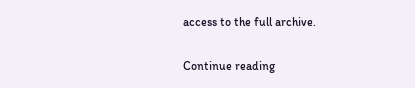access to the full archive.

Continue reading